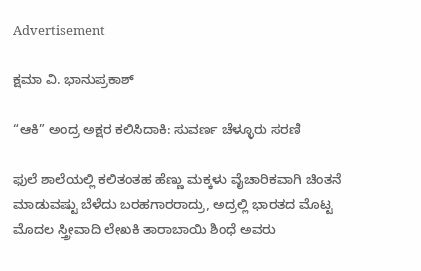Advertisement

ಕ್ಷಮಾ ವಿ. ಭಾನುಪ್ರಕಾಶ್

“ಆಕಿ” ಅಂದ್ರ ಅಕ್ಷರ ಕಲಿಸಿದಾಕಿ: ಸುವರ್ಣ ಚೆಳ್ಳೂರು ಸರಣಿ

ಫುಲೆ ಶಾಲೆಯಲ್ಲಿ ಕಲಿತಂತಹ ಹೆಣ್ಣು ಮಕ್ಕಳು ವೈಚಾರಿಕವಾಗಿ ಚಿಂತನೆ ಮಾಡುವಷ್ಟು ಬೆಳೆದು ಬರಹಗಾರರಾದ್ರು, ಅದ್ರಲ್ಲಿ ಭಾರತದ ಮೊಟ್ಟ ಮೊದಲ ಸ್ತ್ರೀವಾದಿ ಲೇಖಕಿ ತಾರಾಬಾಯಿ ಶಿಂಧೆ ಅವರು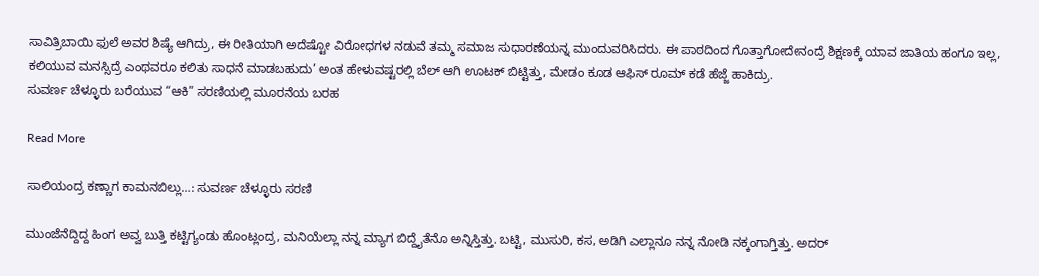ಸಾವಿತ್ರಿಬಾಯಿ ಫುಲೆ ಅವರ ಶಿಷ್ಯೆ ಆಗಿದ್ರು, ಈ ರೀತಿಯಾಗಿ ಅದೆಷ್ಟೋ ವಿರೋಧಗಳ ನಡುವೆ ತಮ್ಮ ಸಮಾಜ ಸುಧಾರಣೆಯನ್ನ ಮುಂದುವರಿಸಿದರು. ಈ ಪಾಠದಿಂದ ಗೊತ್ತಾಗೋದೇನಂದ್ರೆ ಶಿಕ್ಷಣಕ್ಕೆ ಯಾವ ಜಾತಿಯ ಹಂಗೂ ಇಲ್ಲ, ಕಲಿಯುವ ಮನಸ್ಸಿದ್ರೆ ಎಂಥವರೂ ಕಲಿತು ಸಾಧನೆ ಮಾಡಬಹುದು’ ಅಂತ ಹೇಳುವಷ್ಟರಲ್ಲಿ ಬೆಲ್ ಆಗಿ ಊಟಕ್ ಬಿಟ್ಟಿತ್ತು, ಮೇಡಂ ಕೂಡ ಆಫಿಸ್ ರೂಮ್ ಕಡೆ ಹೆಜ್ಜೆ ಹಾಕಿದ್ರು.
ಸುವರ್ಣ ಚೆಳ್ಳೂರು ಬರೆಯುವ “ಆಕಿ” ಸರಣಿಯಲ್ಲಿ ಮೂರನೆಯ ಬರಹ

Read More

ಸಾಲಿಯಂದ್ರ ಕಣ್ಣಾಗ ಕಾಮನಬಿಲ್ಲು…: ಸುವರ್ಣ ಚೆಳ್ಳೂರು ಸರಣಿ

ಮುಂಜೆನೆದ್ದಿದ್ದ ಹಿಂಗ ಅವ್ವ ಬುತ್ತಿ ಕಟ್ಟಿಗ್ಯಂಡು ಹೊಂಟ್ಲಂದ್ರ, ಮನಿಯೆಲ್ಲಾ ನನ್ನ ಮ್ಯಾಗ ಬಿದ್ದೈತೆನೊ ಅನ್ನಿಸ್ತಿತ್ತು. ಬಟ್ಟಿ, ಮುಸುರಿ, ಕಸ, ಅಡಿಗಿ ಎಲ್ಲಾನೂ ನನ್ನ ನೋಡಿ ನಕ್ಕಂಗಾಗ್ತಿತ್ತು. ಅದರ್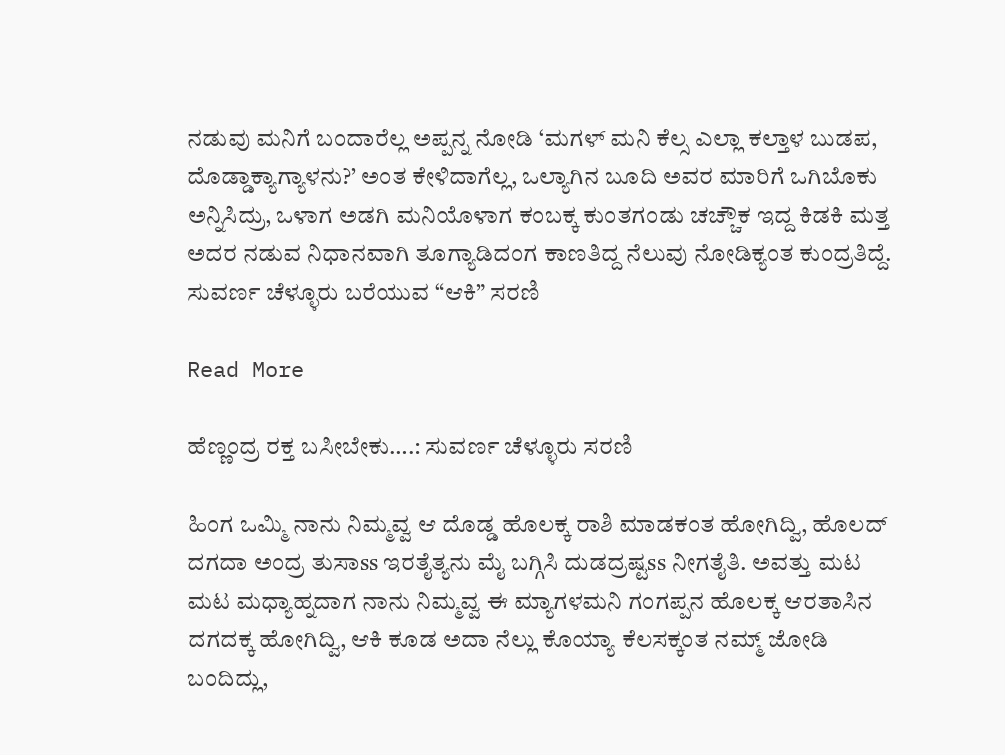ನಡುವು ಮನಿಗೆ ಬಂದಾರೆಲ್ಲ ಅಪ್ಪನ್ನ ನೋಡಿ ‘ಮಗಳ್ ಮನಿ ಕೆಲ್ಸ ಎಲ್ಲಾ ಕಲ್ತಾಳ ಬುಡಪ, ದೊಡ್ಡಾಕ್ಯಾಗ್ಯಾಳನು?’ ಅಂತ ಕೇಳಿದಾಗೆಲ್ಲ, ಒಲ್ಯಾಗಿನ ಬೂದಿ ಅವರ ಮಾರಿಗೆ ಒಗಿಬೊಕು ಅನ್ನಿಸಿದ್ರು, ಒಳಾಗ ಅಡಗಿ ಮನಿಯೊಳಾಗ ಕಂಬಕ್ಕ ಕುಂತಗಂಡು ಚಚ್ಚೌಕ ಇದ್ದ ಕಿಡಕಿ ಮತ್ತ ಅದರ ನಡುವ ನಿಧಾನವಾಗಿ ತೂಗ್ಯಾಡಿದಂಗ ಕಾಣತಿದ್ದ ನೆಲುವು ನೋಡಿಕ್ಯಂತ ಕುಂದ್ರತಿದ್ದೆ.
ಸುವರ್ಣ ಚೆಳ್ಳೂರು ಬರೆಯುವ “ಆಕಿ” ಸರಣಿ

Read More

ಹೆಣ್ಣಂದ್ರ ರಕ್ತ ಬಸೀಬೇಕು….: ಸುವರ್ಣ ಚೆಳ್ಳೂರು ಸರಣಿ

ಹಿಂಗ ಒಮ್ಮಿ ನಾನು ನಿಮ್ಮವ್ವ ಆ ದೊಡ್ಡ ಹೊಲಕ್ಕ ರಾಶಿ ಮಾಡಕಂತ ಹೋಗಿದ್ವಿ, ಹೊಲದ್ ದಗದಾ ಅಂದ್ರ ತುಸಾss ಇರತೈತ್ಯನು ಮೈ ಬಗ್ಗಿಸಿ ದುಡದ್ರಷ್ಟss ನೀಗತೈತಿ. ಅವತ್ತು ಮಟ ಮಟ ಮಧ್ಯಾಹ್ನದಾಗ ನಾನು ನಿಮ್ಮವ್ವ ಈ ಮ್ಯಾಗಳಮನಿ ಗಂಗಪ್ಪನ ಹೊಲಕ್ಕ ಆರತಾಸಿನ‌ ದಗದಕ್ಕ ಹೋಗಿದ್ವಿ, ಆಕಿ ಕೂಡ ಅದಾ‌ ನೆಲ್ಲು ಕೊಯ್ಯಾ ಕೆಲಸಕ್ಕಂತ ನಮ್ಮ್ ಜೋಡಿ ಬಂದಿದ್ಲು,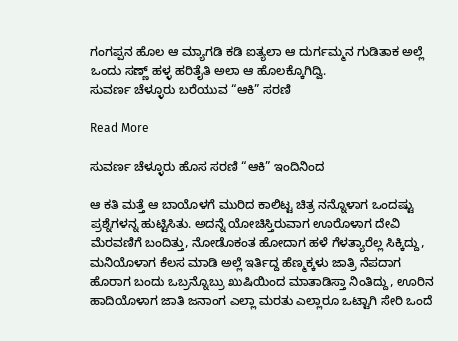ಗಂಗಪ್ಪನ ಹೊಲ ಆ‌ ಮ್ಯಾಗಡಿ ಕಡಿ ಐತ್ಯಲಾ ಆ ದುರ್ಗಮ್ಮನ ಗುಡಿತಾಕ ಅಲ್ಲೆ ಒಂದು ಸಣ್ಣ್ ಹಳ್ಳ ಹರಿತೈತಿ ಅಲಾ ಆ ಹೊಲಕ್ಕೊಗಿದ್ವಿ.
ಸುವರ್ಣ ಚೆಳ್ಳೂರು ಬರೆಯುವ “ಆಕಿ” ಸರಣಿ

Read More

ಸುವರ್ಣ ಚೆಳ್ಳೂರು ಹೊಸ ಸರಣಿ “ಆಕಿ” ಇಂದಿನಿಂದ

ಆ ಕತಿ ಮತ್ತೆ ಆ ಬಾಯೊಳಗೆ ಮುರಿದ ಕಾಲಿಟ್ಟ ಚಿತ್ರ ನನ್ನೊಳಾಗ ಒಂದಷ್ಟು ಪ್ರಶ್ನೆಗಳನ್ನ ಹುಟ್ಟಿಸಿತು. ಅದನ್ನೆ ಯೋಚಿಸ್ತಿರುವಾಗ ಊರೊಳಾಗ ದೇವಿ ಮೆರವಣಿಗೆ ಬಂದಿತ್ತು, ನೋಡೊಕಂತ ಹೋದಾಗ ಹಳೆ ಗೆಳತ್ಯಾರೆಲ್ಲ ಸಿಕ್ಕಿದ್ದು, ಮನಿಯೊಳಾಗ ಕೆಲಸ ಮಾಡಿ ಅಲ್ಲೆ ಇರ್ತಿದ್ದ ಹೆಣ್ಮಕ್ಕಳು ಜಾತ್ರಿ ನೆಪದಾಗ ಹೊರಾಗ ಬಂದು ಒಬ್ರನ್ನೊಬ್ರು ಖುಷಿಯಿಂದ ಮಾತಾಡಿಸ್ತಾ ನಿಂತಿದ್ದು, ಊರಿನ ಹಾದಿಯೊಳಾಗ ಜಾತಿ ಜನಾಂಗ ಎಲ್ಲಾ ಮರತು ಎಲ್ಲಾರೂ ಒಟ್ಟಾಗಿ ಸೇರಿ ಒಂದೆ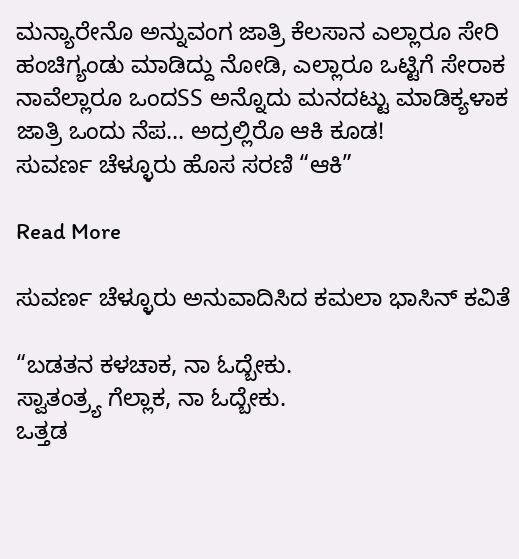ಮನ್ಯಾರೇನೊ ಅನ್ನುವಂಗ ಜಾತ್ರಿ ಕೆಲಸಾನ ಎಲ್ಲಾರೂ ಸೇರಿ ಹಂಚಿಗ್ಯಂಡು ಮಾಡಿದ್ದು ನೋಡಿ, ಎಲ್ಲಾರೂ ಒಟ್ಟಿಗೆ ಸೇರಾಕ ನಾವೆಲ್ಲಾರೂ ಒಂದSS ಅನ್ನೊದು ಮನದಟ್ಟು ಮಾಡಿಕ್ಯಳಾಕ ಜಾತ್ರಿ ಒಂದು ನೆಪ… ಅದ್ರಲ್ಲಿರೊ ಆಕಿ ಕೂಡ!
ಸುವರ್ಣ ಚೆಳ್ಳೂರು ಹೊಸ ಸರಣಿ “ಆಕಿ”

Read More

ಸುವರ್ಣ ಚೆಳ್ಳೂರು ಅನುವಾದಿಸಿದ ಕಮಲಾ ಭಾಸಿನ್‌ ಕವಿತೆ

“ಬಡತನ ಕಳಚಾಕ, ನಾ ಓದ್ಬೇಕು.
ಸ್ವಾತಂತ್ರ್ಯ ಗೆಲ್ಲಾಕ, ನಾ ಓದ್ಬೇಕು.
ಒತ್ತಡ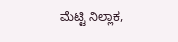ಮೆಟ್ಟಿ ನಿಲ್ಲಾಕ,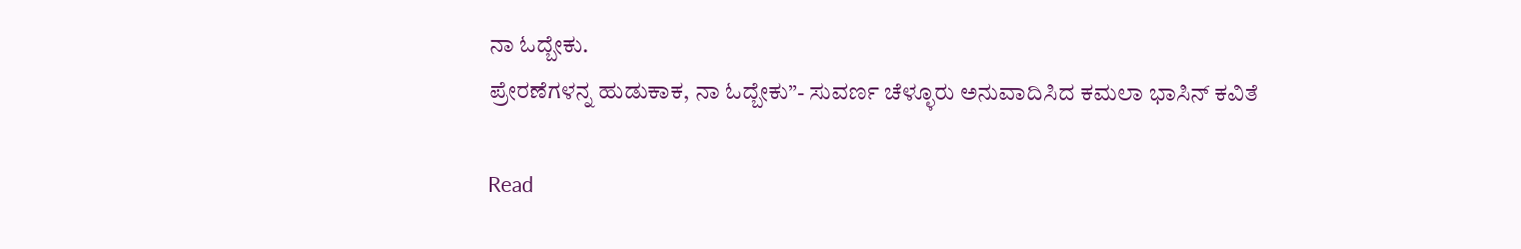ನಾ ಓದ್ಬೇಕು.
ಪ್ರೇರಣೆಗಳನ್ನ ಹುಡುಕಾಕ, ನಾ ಓದ್ಬೇಕು”- ಸುವರ್ಣ ಚೆಳ್ಳೂರು ಅನುವಾದಿಸಿದ ಕಮಲಾ ಭಾಸಿನ್‌ ಕವಿತೆ

Read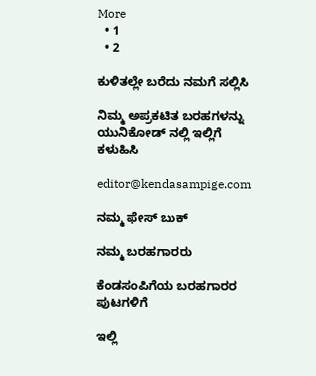More
  • 1
  • 2

ಕುಳಿತಲ್ಲೇ ಬರೆದು ನಮಗೆ ಸಲ್ಲಿಸಿ

ನಿಮ್ಮ ಅಪ್ರಕಟಿತ ಬರಹಗಳನ್ನು ಯುನಿಕೋಡ್ ನಲ್ಲಿ ಇಲ್ಲಿಗೆ ಕಳುಹಿಸಿ

editor@kendasampige.com

ನಮ್ಮ ಫೇಸ್ ಬುಕ್

ನಮ್ಮ ಬರಹಗಾರರು

ಕೆಂಡಸಂಪಿಗೆಯ ಬರಹಗಾರರ ಪುಟಗಳಿಗೆ

ಇಲ್ಲಿ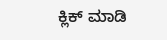ಕ್ಲಿಕ್ ಮಾಡಿ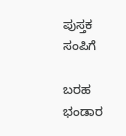ಪುಸ್ತಕ ಸಂಪಿಗೆ

ಬರಹ ಭಂಡಾರ